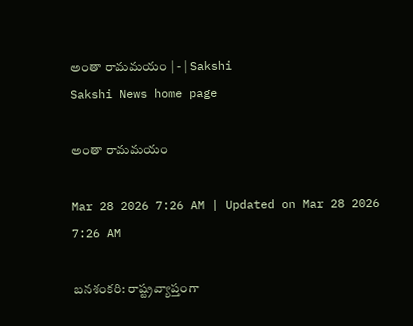అంతా రామమయం | - | Sakshi
Sakshi News home page

అంతా రామమయం

Mar 28 2026 7:26 AM | Updated on Mar 28 2026 7:26 AM

బనశంకరి: రాష్ట్రవ్యాప్తంగా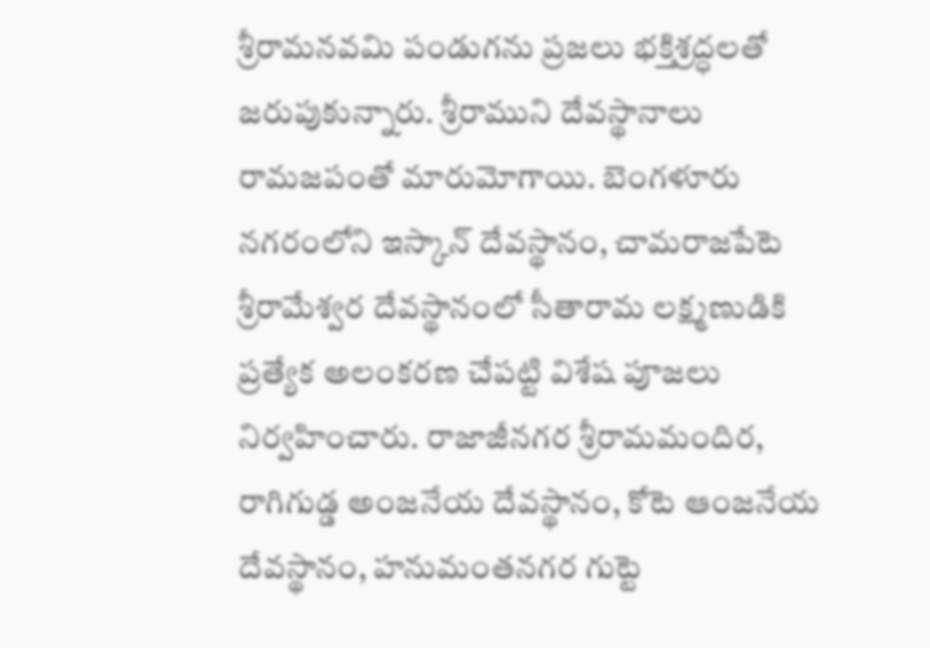శ్రీరామనవమి పండుగను ప్రజలు భక్తిశ్రద్ధలతో జరుపుకున్నారు. శ్రీరాముని దేవస్థానాలు రామజపంతో మారుమోగాయి. బెంగళూరు నగరంలోని ఇస్కాన్‌ దేవస్థానం, చామరాజపేటె శ్రీరామేశ్వర దేవస్థానంలో సీతారామ లక్ష్మణుడికి ప్రత్యేక అలంకరణ చేపట్టి విశేష పూజలు నిర్వహించారు. రాజాజీనగర శ్రీరామమందిర, రాగిగుడ్డ అంజనేయ దేవస్థానం, కోటె ఆంజనేయ దేవస్థానం, హనుమంతనగర గుట్టె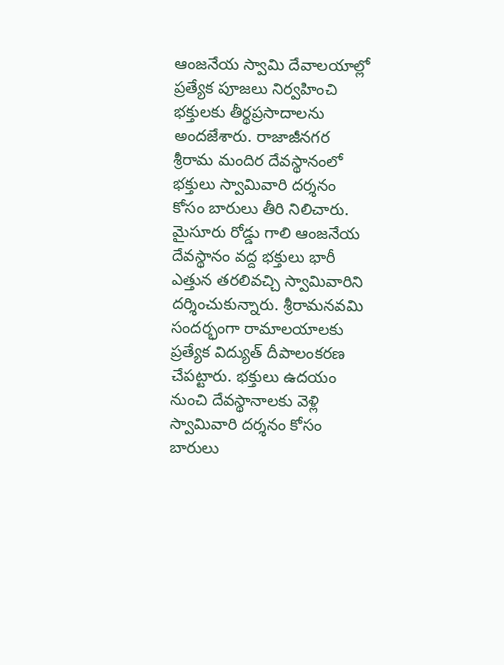ఆంజనేయ స్వామి దేవాలయాల్లో ప్రత్యేక పూజలు నిర్వహించి భక్తులకు తీర్థప్రసాదాలను అందజేశారు. రాజాజీనగర శ్రీరామ మందిర దేవస్థానంలో భక్తులు స్వామివారి దర్శనం కోసం బారులు తీరి నిలిచారు. మైసూరు రోడ్డు గాలి ఆంజనేయ దేవస్థానం వద్ద భక్తులు భారీ ఎత్తున తరలివచ్చి స్వామివారిని దర్శించుకున్నారు. శ్రీరామనవమి సందర్భంగా రామాలయాలకు ప్రత్యేక విద్యుత్‌ దీపాలంకరణ చేపట్టారు. భక్తులు ఉదయం నుంచి దేవస్థానాలకు వెళ్లి స్వామివారి దర్శనం కోసం బారులు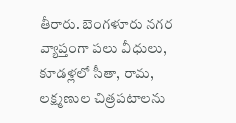తీరారు. బెంగళూరు నగర వ్యాప్తంగా పలు వీధులు, కూడళ్లలో సీతా, రామ, లక్ష్మణుల చిత్రపటాలను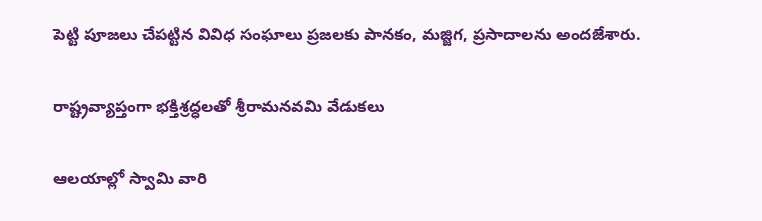పెట్టి పూజలు చేపట్టిన వివిధ సంఘాలు ప్రజలకు పానకం, మజ్జిగ, ప్రసాదాలను అందజేశారు.

రాష్ట్రవ్యాప్తంగా భక్తిశ్రద్ధలతో శ్రీరామనవమి వేడుకలు

ఆలయాల్లో స్వామి వారి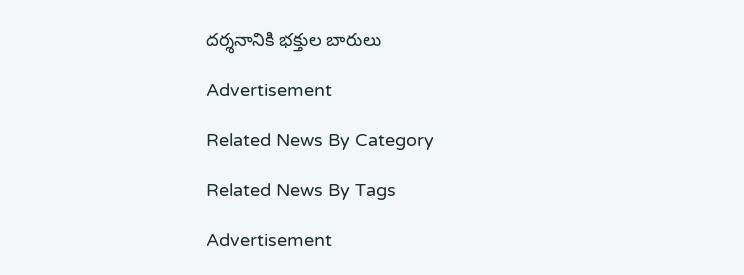దర్శనానికి భక్తుల బారులు

Advertisement

Related News By Category

Related News By Tags

Advertisement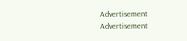Advertisement
Advertisement